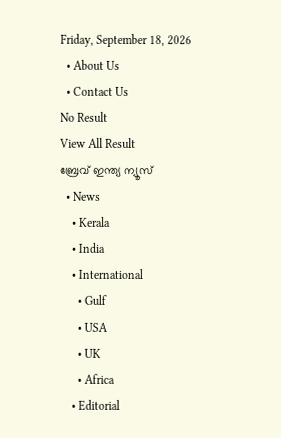Friday, September 18, 2026
  • About Us
  • Contact Us
No Result
View All Result
ബ്രേവ് ഇന്ത്യ ന്യൂസ്
  • News
    • Kerala
    • India
    • International
      • Gulf
      • USA
      • UK
      • Africa
    • Editorial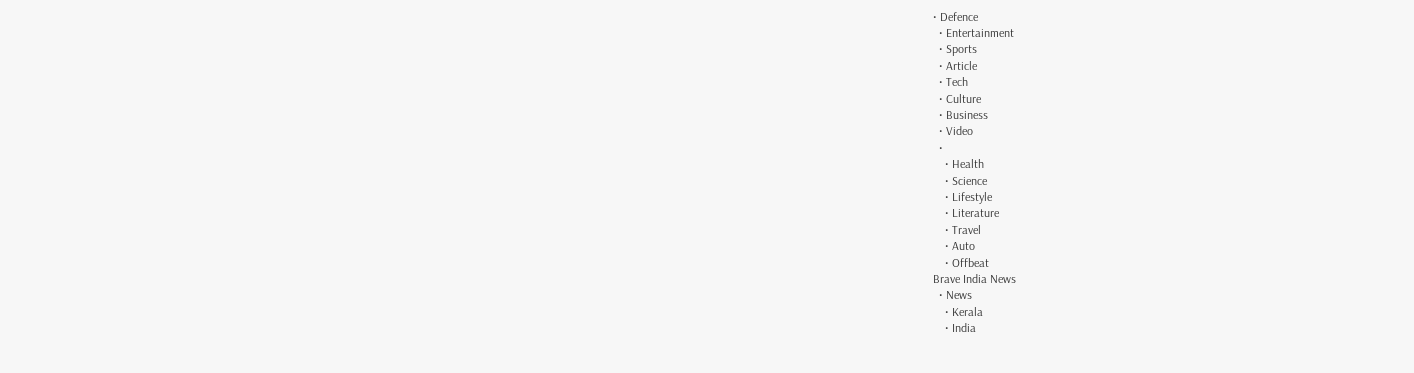• Defence
  • Entertainment
  • Sports
  • Article
  • Tech
  • Culture
  • Business
  • Video
  •
    • Health
    • Science
    • Lifestyle
    • Literature
    • Travel
    • Auto
    • Offbeat
Brave India News
  • News
    • Kerala
    • India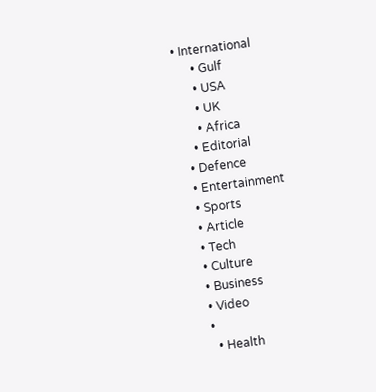• International
      • Gulf
      • USA
      • UK
      • Africa
    • Editorial
  • Defence
  • Entertainment
  • Sports
  • Article
  • Tech
  • Culture
  • Business
  • Video
  •
    • Health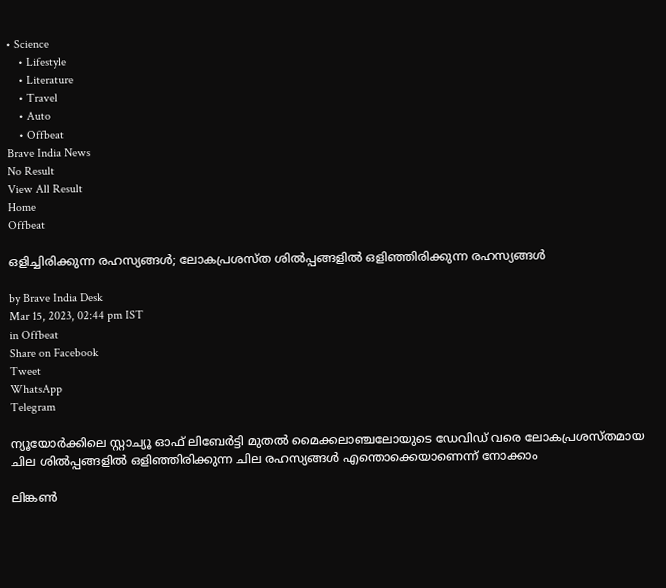• Science
    • Lifestyle
    • Literature
    • Travel
    • Auto
    • Offbeat
Brave India News
No Result
View All Result
Home
Offbeat

ഒളിച്ചിരിക്കുന്ന രഹസ്യങ്ങള്‍; ലോകപ്രശസ്ത ശില്‍പ്പങ്ങളില്‍ ഒളിഞ്ഞിരിക്കുന്ന രഹസ്യങ്ങള്‍

by Brave India Desk
Mar 15, 2023, 02:44 pm IST
in Offbeat
Share on Facebook
Tweet
WhatsApp
Telegram

ന്യൂയോര്‍ക്കിലെ സ്റ്റാച്യൂ ഓഫ് ലിബേര്‍ട്ടി മുതല്‍ മൈക്കലാഞ്ചലോയുടെ ഡേവിഡ് വരെ ലോകപ്രശസ്തമായ ചില ശില്‍പ്പങ്ങളില്‍ ഒളിഞ്ഞിരിക്കുന്ന ചില രഹസ്യങ്ങള്‍ എന്തൊക്കെയാണെന്ന് നോക്കാം

ലിങ്കണ്‍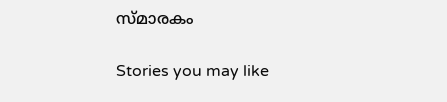സ്മാരകം

Stories you may like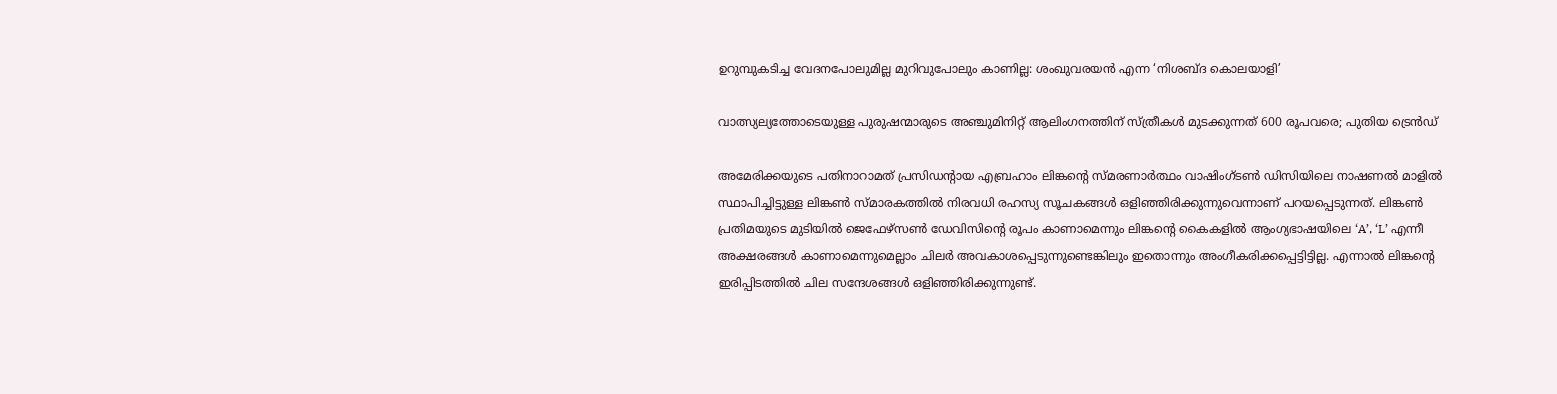ഉറുമ്പുകടിച്ച വേദനപോലുമില്ല മുറിവുപോലും കാണില്ല: ശംഖുവരയൻ എന്ന ‘നിശബ്ദ കൊലയാളി’

വാത്സ്യല്യത്തോടെയുള്ള പുരുഷന്മാരുടെ അഞ്ചുമിനിറ്റ് ആലിംഗനത്തിന് സ്ത്രീകൾ മുടക്കുന്നത് 600 രൂപവരെ; പുതിയ ട്രെൻഡ്

അമേരിക്കയുടെ പതിനാറാമത് പ്രസിഡന്റായ എബ്രഹാം ലിങ്കന്റെ സ്മരണാര്‍ത്ഥം വാഷിംഗ്ടണ്‍ ഡിസിയിലെ നാഷണല്‍ മാളില്‍ സ്ഥാപിച്ചിട്ടുള്ള ലിങ്കണ്‍ സ്മാരകത്തില്‍ നിരവധി രഹസ്യ സൂചകങ്ങള്‍ ഒളിഞ്ഞിരിക്കുന്നുവെന്നാണ് പറയപ്പെടുന്നത്. ലിങ്കണ്‍ പ്രതിമയുടെ മുടിയില്‍ ജെഫേഴ്‌സണ്‍ ഡേവിസിന്റെ രൂപം കാണാമെന്നും ലിങ്കന്റെ കൈകളില്‍ ആംഗ്യഭാഷയിലെ ‘A’, ‘L’ എന്നീ അക്ഷരങ്ങള്‍ കാണാമെന്നുമെല്ലാം ചിലര്‍ അവകാശപ്പെടുന്നുണ്ടെങ്കിലും ഇതൊന്നും അംഗീകരിക്കപ്പെട്ടിട്ടില്ല. എന്നാല്‍ ലിങ്കന്റെ ഇരിപ്പിടത്തില്‍ ചില സന്ദേശങ്ങള്‍ ഒളിഞ്ഞിരിക്കുന്നുണ്ട്.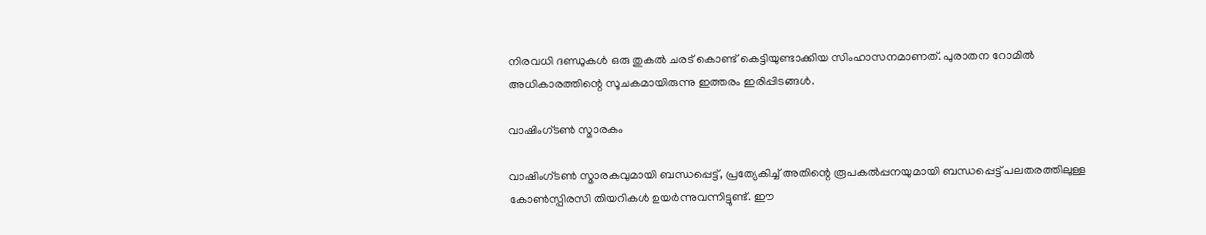നിരവധി ദണ്ഡുകള്‍ ഒരു തുകല്‍ ചരട് കൊണ്ട് കെട്ടിയുണ്ടാക്കിയ സിംഹാസനമാണത്. പുരാതന റോമില്‍ അധികാരത്തിന്റെ സൂചകമായിരുന്നു ഇത്തരം ഇരിപ്പിടങ്ങള്‍.

വാഷിംഗ്ടണ്‍ സ്മാരകം

വാഷിംഗ്ടണ്‍ സ്മാരകവുമായി ബന്ധപ്പെട്ട്, പ്രത്യേകിച്ച് അതിന്റെ രൂപകല്‍പ്പനയുമായി ബന്ധപ്പെട്ട് പലതരത്തിലുള്ള കോണ്‍സ്പിരസി തിയറികള്‍ ഉയര്‍ന്നുവന്നിട്ടുണ്ട്. ഈ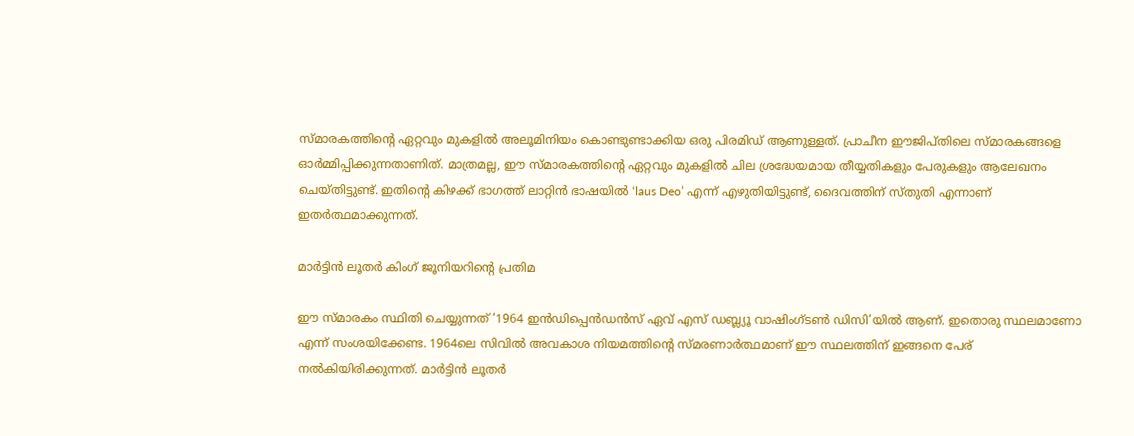സ്മാരകത്തിന്റെ ഏറ്റവും മുകളില്‍ അലൂമിനിയം കൊണ്ടുണ്ടാക്കിയ ഒരു പിരമിഡ് ആണുള്ളത്. പ്രാചീന ഈജിപ്തിലെ സ്മാരകങ്ങളെ ഓര്‍മ്മിപ്പിക്കുന്നതാണിത്. മാത്രമല്ല, ഈ സ്മാരകത്തിന്റെ ഏറ്റവും മുകളില്‍ ചില ശ്രദ്ധേയമായ തീയ്യതികളും പേരുകളും ആലേഖനം ചെയ്തിട്ടുണ്ട്. ഇതിന്റെ കിഴക്ക് ഭാഗത്ത് ലാറ്റിന്‍ ഭാഷയില്‍ ‘laus Deo’ എന്ന് എഴുതിയിട്ടുണ്ട്, ദൈവത്തിന് സ്തുതി എന്നാണ് ഇതര്‍ത്ഥമാക്കുന്നത്.

മാര്‍ട്ടിന്‍ ലൂതര്‍ കിംഗ് ജൂനിയറിന്റെ പ്രതിമ

ഈ സ്മാരകം സ്ഥിതി ചെയ്യുന്നത് ‘1964 ഇന്‍ഡിപ്പെന്‍ഡന്‍സ് ഏവ് എസ് ഡബ്ല്യൂ വാഷിംഗ്ടണ്‍ ഡിസി’യില്‍ ആണ്. ഇതൊരു സ്ഥലമാണോ എന്ന് സംശയിക്കേണ്ട. 1964ലെ സിവില്‍ അവകാശ നിയമത്തിന്റെ സ്മരണാര്‍ത്ഥമാണ് ഈ സ്ഥലത്തിന് ഇങ്ങനെ പേര് നല്‍കിയിരിക്കുന്നത്. മാര്‍ട്ടിന്‍ ലൂതര്‍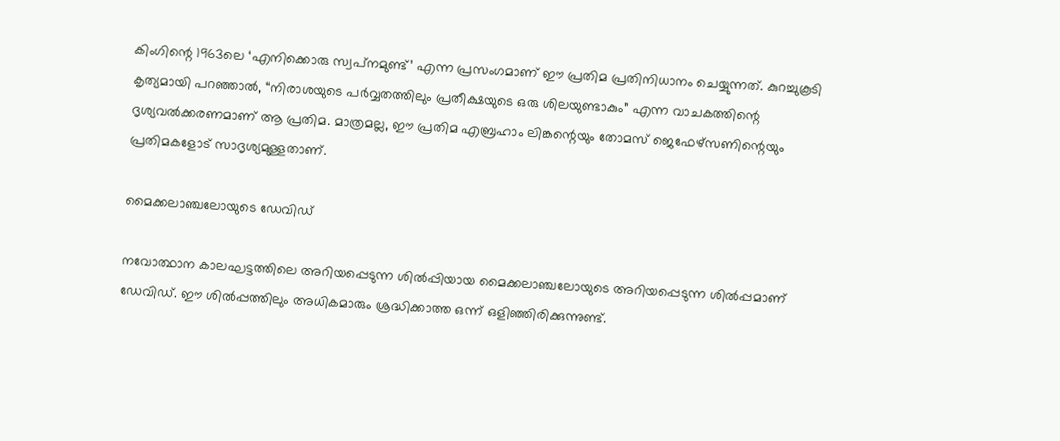കിംഗിന്റെ 1963ലെ ‘എനിക്കൊരു സ്വപ്‌നമുണ്ട്’ എന്ന പ്രസംഗമാണ് ഈ പ്രതിമ പ്രതിനിധാനം ചെയ്യുന്നത്. കുറച്ചുകൂടി കൃത്യമായി പറഞ്ഞാല്‍, “നിരാശയുടെ പര്‍വ്വതത്തിലും പ്രതീക്ഷയുടെ ഒരു ശിലയുണ്ടാകും” എന്ന വാചകത്തിന്റെ ദൃശ്യവല്‍ക്കരണമാണ് ആ പ്രതിമ. മാത്രമല്ല, ഈ പ്രതിമ എബ്രഹാം ലിങ്കന്റെയും തോമസ് ജെഫേഴ്‌സണിന്റെയും പ്രതിമകളോട് സാദൃശ്യമുള്ളതാണ്.

മൈക്കലാഞ്ചലോയുടെ ഡേവിഡ്

നവോത്ഥാന കാലഘട്ടത്തിലെ അറിയപ്പെടുന്ന ശില്‍പ്പിയായ മൈക്കലാഞ്ചലോയുടെ അറിയപ്പെടുന്ന ശില്‍പ്പമാണ് ഡേവിഡ്. ഈ ശില്‍പ്പത്തിലും അധികമാരും ശ്രദ്ധിക്കാത്ത ഒന്ന് ഒളിഞ്ഞിരിക്കുന്നുണ്ട്.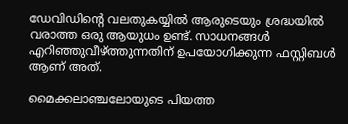ഡേവിഡിന്റെ വലതുകയ്യില്‍ ആരുടെയും ശ്രദ്ധയില്‍ വരാത്ത ഒരു ആയുധം ഉണ്ട്. സാധനങ്ങള്‍ എറിഞ്ഞുവീഴ്ത്തുന്നതിന് ഉപയോഗിക്കുന്ന ഫസ്റ്റിബള്‍ ആണ് അത്.

മൈക്കലാഞ്ചലോയുടെ പിയത്ത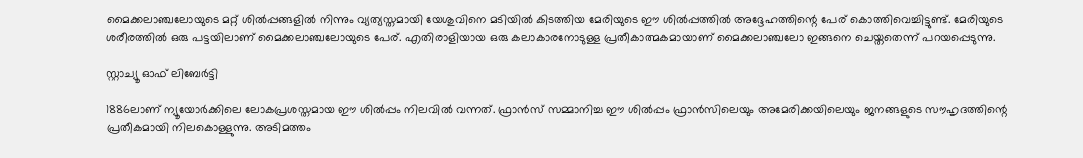മൈക്കലാഞ്ചലോയുടെ മറ്റ് ശില്‍പ്പങ്ങളില്‍ നിന്നും വ്യത്യസ്തമായി യേശുവിനെ മടിയില്‍ കിടത്തിയ മേരിയുടെ ഈ ശില്‍പ്പത്തില്‍ അദ്ദേഹത്തിന്റെ പേര് കൊത്തിവെച്ചിട്ടുണ്ട്. മേരിയുടെ ശരീരത്തില്‍ ഒരു പട്ടയിലാണ് മൈക്കലാഞ്ചലോയുടെ പേര്. എതിരാളിയായ ഒരു കലാകാരനോടുള്ള പ്രതീകാത്മകമായാണ് മൈക്കലാഞ്ചലോ ഇങ്ങനെ ചെയ്തതെന്ന് പറയപ്പെടുന്നു.

സ്റ്റാച്യൂ ഓഫ് ലിബേര്‍ട്ടി

1886ലാണ് ന്യൂയോര്‍ക്കിലെ ലോകപ്രശസ്തമായ ഈ ശില്‍പ്പം നിലവില്‍ വന്നത്. ഫ്രാന്‍സ് സമ്മാനിച്ച ഈ ശില്‍പ്പം ഫ്രാന്‍സിലെയും അമേരിക്കയിലെയും ജനങ്ങളുടെ സൗഹൃദത്തിന്റെ പ്രതീകമായി നിലകൊള്ളുന്നു. അടിമത്തം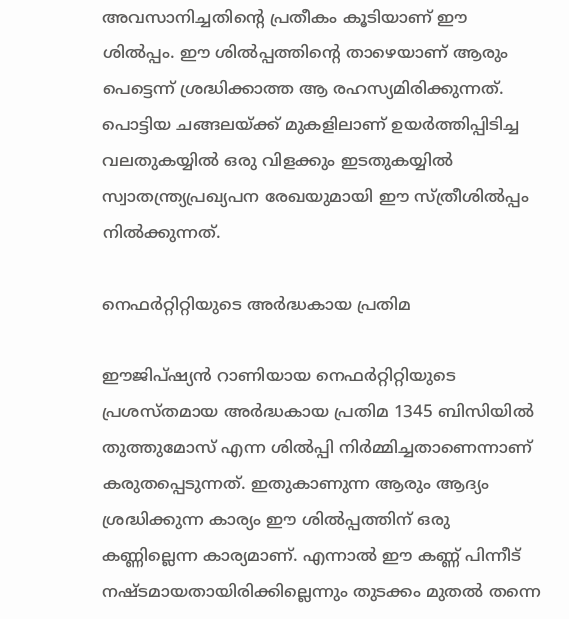അവസാനിച്ചതിന്റെ പ്രതീകം കൂടിയാണ് ഈ ശില്‍പ്പം. ഈ ശില്‍പ്പത്തിന്റെ താഴെയാണ് ആരും പെട്ടെന്ന് ശ്രദ്ധിക്കാത്ത ആ രഹസ്യമിരിക്കുന്നത്. പൊട്ടിയ ചങ്ങലയ്ക്ക് മുകളിലാണ് ഉയര്‍ത്തിപ്പിടിച്ച വലതുകയ്യില്‍ ഒരു വിളക്കും ഇടതുകയ്യില്‍ സ്വാതന്ത്ര്യപ്രഖ്യപന രേഖയുമായി ഈ സ്ത്രീശില്‍പ്പം നില്‍ക്കുന്നത്.

നെഫര്‍റ്റിറ്റിയുടെ അര്‍ദ്ധകായ പ്രതിമ

ഈജിപ്ഷ്യന്‍ റാണിയായ നെഫര്‍റ്റിറ്റിയുടെ പ്രശസ്തമായ അര്‍ദ്ധകായ പ്രതിമ 1345 ബിസിയില്‍ തുത്തുമോസ് എന്ന ശില്‍പ്പി നിര്‍മ്മിച്ചതാണെന്നാണ് കരുതപ്പെടുന്നത്. ഇതുകാണുന്ന ആരും ആദ്യം ശ്രദ്ധിക്കുന്ന കാര്യം ഈ ശില്‍പ്പത്തിന് ഒരു കണ്ണില്ലെന്ന കാര്യമാണ്. എന്നാല്‍ ഈ കണ്ണ് പിന്നീട് നഷ്ടമായതായിരിക്കില്ലെന്നും തുടക്കം മുതല്‍ തന്നെ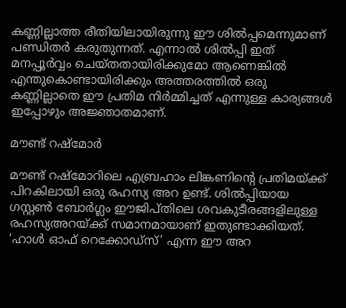കണ്ണില്ലാത്ത രീതിയിലായിരുന്നു ഈ ശില്‍പ്പമെന്നുമാണ് പണ്ഡിതര്‍ കരുതുന്നത്. എന്നാല്‍ ശില്‍പ്പി ഇത് മനപ്പൂര്‍വ്വം ചെയ്തതായിരിക്കുമോ ആണെങ്കില്‍ എന്തുകൊണ്ടായിരിക്കും അത്തരത്തില്‍ ഒരു കണ്ണില്ലാതെ ഈ പ്രതിമ നിര്‍മ്മിച്ചത് എന്നുള്ള കാര്യങ്ങള്‍ ഇപ്പോഴും അജ്ഞാതമാണ്.

മൗണ്ട് റഷ്‌മോര്‍

മൗണ്ട് റഷ്‌മോറിലെ എബ്രഹാം ലിങ്കണിന്റെ പ്രതിമയ്ക്ക് പിറകിലായി ഒരു രഹസ്യ അറ ഉണ്ട്. ശില്‍പ്പിയായ ഗസ്റ്റണ്‍ ബോര്‍ഗ്ലം ഈജിപ്തിലെ ശവകുടീരങ്ങളിലുള്ള രഹസ്യഅറയ്ക്ക് സമാനമായാണ് ഇതുണ്ടാക്കിയത്. ‘ഹാള്‍ ഓഫ് റെക്കോഡ്‌സ്’ എന്ന ഈ അറ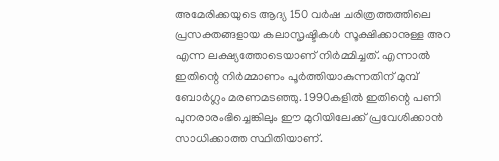അമേരിക്കയുടെ ആദ്യ 150 വര്‍ഷ ചരിത്രത്തത്തിലെ പ്രസക്തങ്ങളായ കലാസൃഷ്ടികള്‍ സൂക്ഷിക്കാനുള്ള അറ എന്ന ലക്ഷ്യത്തോടെയാണ് നിര്‍മ്മിച്ചത്. എന്നാല്‍ ഇതിന്റെ നിര്‍മ്മാണം പൂര്‍ത്തിയാകുന്നതിന് മുമ്പ് ബോര്‍ഗ്ലം മരണമടഞ്ഞു. 1990കളില്‍ ഇതിന്റെ പണി പുനരാരംഭിച്ചെങ്കിലും ഈ മുറിയിലേക്ക് പ്രവേശിക്കാന്‍ സാധിക്കാത്ത സ്ഥിതിയാണ്.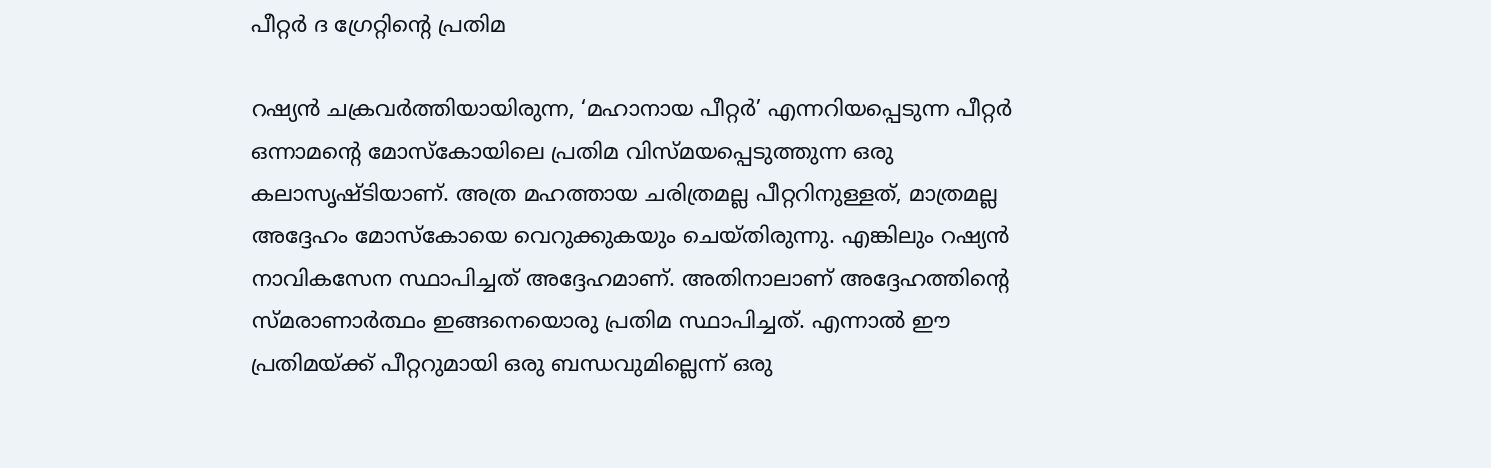പീറ്റര്‍ ദ ഗ്രേറ്റിന്റെ പ്രതിമ

റഷ്യന്‍ ചക്രവര്‍ത്തിയായിരുന്ന, ‘മഹാനായ പീറ്റര്‍’ എന്നറിയപ്പെടുന്ന പീറ്റര്‍ ഒന്നാമന്റെ മോസ്‌കോയിലെ പ്രതിമ വിസ്മയപ്പെടുത്തുന്ന ഒരു കലാസൃഷ്ടിയാണ്. അത്ര മഹത്തായ ചരിത്രമല്ല പീറ്ററിനുള്ളത്, മാത്രമല്ല അദ്ദേഹം മോസ്‌കോയെ വെറുക്കുകയും ചെയ്തിരുന്നു. എങ്കിലും റഷ്യന്‍ നാവികസേന സ്ഥാപിച്ചത് അദ്ദേഹമാണ്. അതിനാലാണ് അദ്ദേഹത്തിന്റെ സ്മരാണാര്‍ത്ഥം ഇങ്ങനെയൊരു പ്രതിമ സ്ഥാപിച്ചത്. എന്നാല്‍ ഈ പ്രതിമയ്ക്ക് പീറ്ററുമായി ഒരു ബന്ധവുമില്ലെന്ന് ഒരു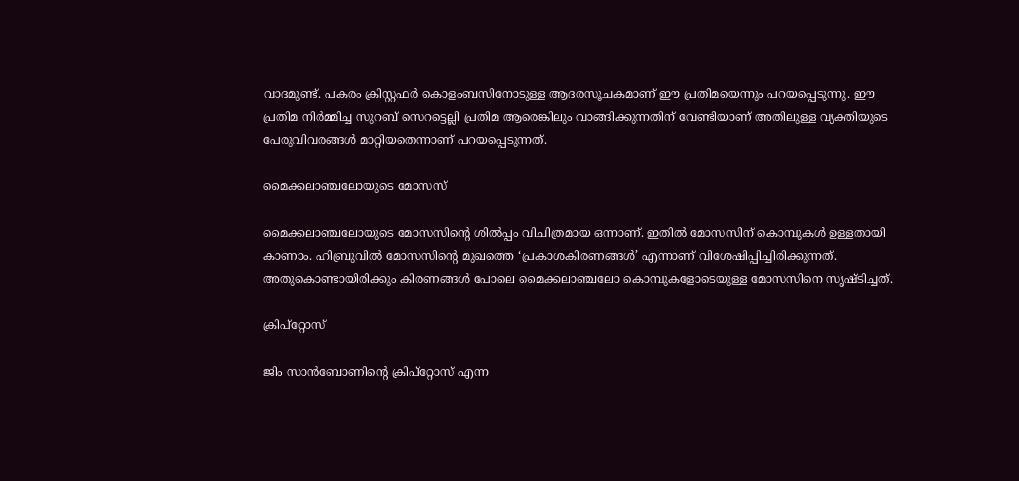വാദമുണ്ട്. പകരം ക്രിസ്റ്റഫര്‍ കൊളംബസിനോടുള്ള ആദരസൂചകമാണ് ഈ പ്രതിമയെന്നും പറയപ്പെടുന്നു. ഈ പ്രതിമ നിര്‍മ്മിച്ച സുറബ് സെറട്ടെല്ലി പ്രതിമ ആരെങ്കിലും വാങ്ങിക്കുന്നതിന് വേണ്ടിയാണ് അതിലുള്ള വ്യക്തിയുടെ പേരുവിവരങ്ങള്‍ മാറ്റിയതെന്നാണ് പറയപ്പെടുന്നത്.

മൈക്കലാഞ്ചലോയുടെ മോസസ്

മൈക്കലാഞ്ചലോയുടെ മോസസിന്റെ ശില്‍പ്പം വിചിത്രമായ ഒന്നാണ്. ഇതില്‍ മോസസിന് കൊമ്പുകള്‍ ഉള്ളതായി കാണാം. ഹിബ്രുവില്‍ മോസസിന്റെ മുഖത്തെ ‘പ്രകാശകിരണങ്ങള്‍’ എന്നാണ് വിശേഷിപ്പിച്ചിരിക്കുന്നത്. അതുകൊണ്ടായിരിക്കും കിരണങ്ങള്‍ പോലെ മൈക്കലാഞ്ചലോ കൊമ്പുകളോടെയുള്ള മോസസിനെ സൃഷ്ടിച്ചത്.

ക്രിപ്‌റ്റോസ്

ജിം സാന്‍ബോണിന്റെ ക്രിപ്‌റ്റോസ് എന്ന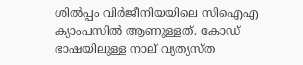ശില്‍പ്പം വിര്‍ജീനിയയിലെ സിഐഎ ക്യാംപസില്‍ ആണുള്ളത്. കോഡ് ഭാഷയിലുള്ള നാല് വ്യത്യസ്ത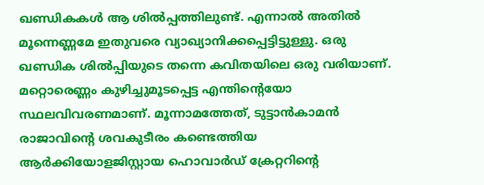ഖണ്ഡികകള്‍ ആ ശില്‍പ്പത്തിലുണ്ട്. എന്നാല്‍ അതില്‍ മൂന്നെണ്ണമേ ഇതുവരെ വ്യാഖ്യാനിക്കപ്പെട്ടിട്ടുള്ളു. ഒരു ഖണ്ഡിക ശില്‍പ്പിയുടെ തന്നെ കവിതയിലെ ഒരു വരിയാണ്. മറ്റൊരെണ്ണം കുഴിച്ചുമൂടപ്പെട്ട എന്തിന്റെയോ സ്ഥലവിവരണമാണ്. മൂന്നാമത്തേത്, ടുട്ടാന്‍കാമന്‍ രാജാവിന്റെ ശവകുടീരം കണ്ടെത്തിയ ആര്‍ക്കിയോളജിസ്റ്റായ ഹൊവാര്‍ഡ് ക്രേറ്ററിന്റെ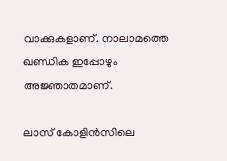വാക്കുകളാണ്. നാലാമത്തെ ഖണ്ഡിക ഇപ്പോഴും അജ്ഞാതമാണ്.

ലാസ് കോളിന്‍സിലെ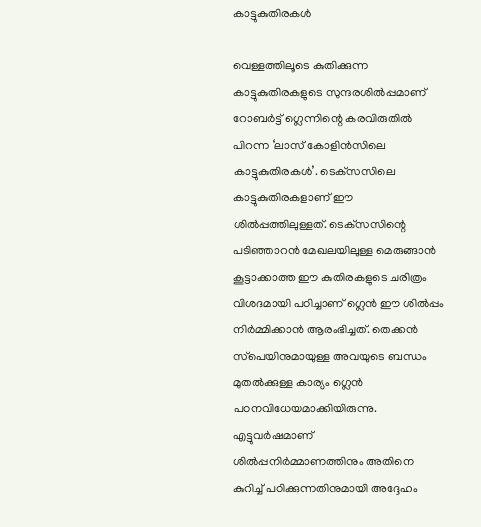കാട്ടുകുതിരകള്‍

വെള്ളത്തിലൂടെ കുതിക്കുന്ന കാട്ടുകുതിരകളുടെ സുന്ദരശില്‍പ്പമാണ് റോബര്‍ട്ട് ഗ്ലെന്നിന്റെ കരവിരുതില്‍ പിറന്ന ‘ലാസ് കോളിന്‍സിലെ കാട്ടുകുതിരകള്‍’. ടെക്‌സസിലെ കാട്ടുകുതിരകളാണ് ഈ ശില്‍പ്പത്തിലുള്ളത്. ടെക്‌സസിന്റെ പടിഞ്ഞാറന്‍ മേഖലയിലുള്ള മെരുങ്ങാന്‍ കൂട്ടാക്കാത്ത ഈ കുതിരകളുടെ ചരിത്രം വിശദമായി പഠിച്ചാണ് ഗ്ലെന്‍ ഈ ശില്‍പ്പം നിര്‍മ്മിക്കാന്‍ ആരംഭിച്ചത്. തെക്കന്‍ സ്‌പെയിനുമായുള്ള അവയുടെ ബന്ധം മുതല്‍ക്കുള്ള കാര്യം ഗ്ലെന്‍ പഠനവിധേയമാക്കിയിരുന്നു. എട്ടുവര്‍ഷമാണ് ശില്‍പ്പനിര്‍മ്മാണത്തിനും അതിനെ കുറിച്ച് പഠിക്കുന്നതിനുമായി അദ്ദേഹം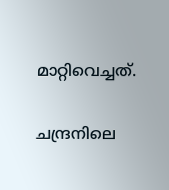മാറ്റിവെച്ചത്.

ചന്ദ്രനിലെ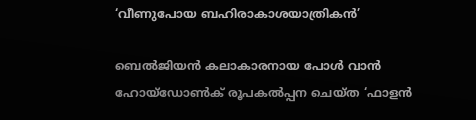‘വീണുപോയ ബഹിരാകാശയാത്രികന്‍’

ബെല്‍ജിയന്‍ കലാകാരനായ പോള്‍ വാന്‍ ഹോയ്‌ഡോണ്‍ക് രൂപകല്‍പ്പന ചെയ്ത ‘ഫാളന്‍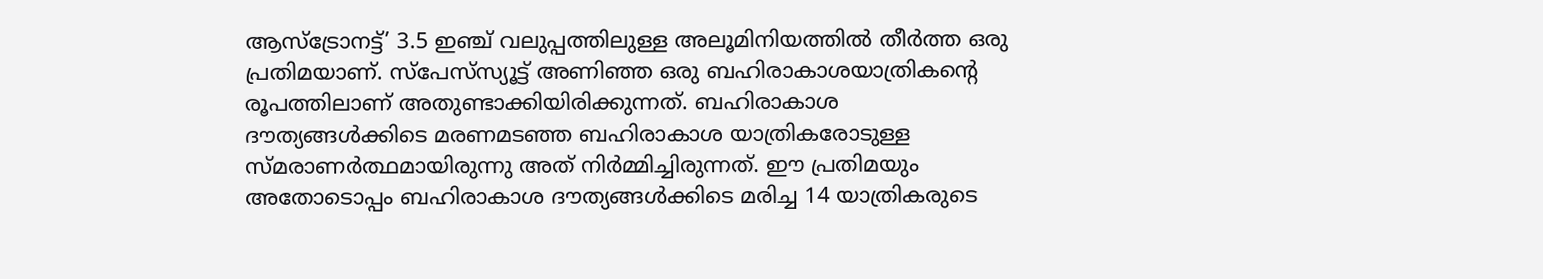ആസ്‌ട്രോനട്ട്’ 3.5 ഇഞ്ച് വലുപ്പത്തിലുള്ള അലൂമിനിയത്തില്‍ തീര്‍ത്ത ഒരു പ്രതിമയാണ്. സ്‌പേസ്‌സ്യൂട്ട് അണിഞ്ഞ ഒരു ബഹിരാകാശയാത്രികന്റെ രൂപത്തിലാണ് അതുണ്ടാക്കിയിരിക്കുന്നത്. ബഹിരാകാശ ദൗത്യങ്ങള്‍ക്കിടെ മരണമടഞ്ഞ ബഹിരാകാശ യാത്രികരോടുള്ള സ്മരാണര്‍ത്ഥമായിരുന്നു അത് നിര്‍മ്മിച്ചിരുന്നത്. ഈ പ്രതിമയും അതോടൊപ്പം ബഹിരാകാശ ദൗത്യങ്ങള്‍ക്കിടെ മരിച്ച 14 യാത്രികരുടെ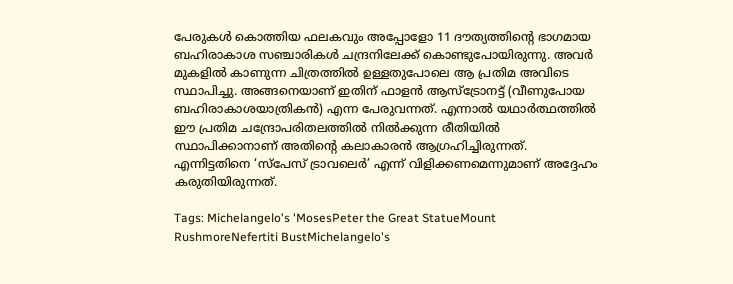പേരുകള്‍ കൊത്തിയ ഫലകവും അപ്പോളോ 11 ദൗത്യത്തിന്റെ ഭാഗമായ ബഹിരാകാശ സഞ്ചാരികള്‍ ചന്ദ്രനിലേക്ക് കൊണ്ടുപോയിരുന്നു. അവര്‍ മുകളില്‍ കാണുന്ന ചിത്രത്തില്‍ ഉള്ളതുപോലെ ആ പ്രതിമ അവിടെ സ്ഥാപിച്ചു. അങ്ങനെയാണ് ഇതിന് ഫാളന്‍ ആസ്‌ട്രോനട്ട് (വീണുപോയ ബഹിരാകാശയാത്രികന്‍) എന്ന പേരുവന്നത്. എന്നാല്‍ യഥാര്‍ത്ഥത്തില്‍ ഈ പ്രതിമ ചന്ദ്രോപരിതലത്തില്‍ നില്‍ക്കുന്ന രീതിയില്‍ സ്ഥാപിക്കാനാണ് അതിന്റെ കലാകാരന്‍ ആഗ്രഹിച്ചിരുന്നത്. എന്നിട്ടതിനെ ‘സ്‌പേസ് ട്രാവലെര്‍’ എന്ന് വിളിക്കണമെന്നുമാണ് അദ്ദേഹം കരുതിയിരുന്നത്.

Tags: Michelangelo's 'MosesPeter the Great StatueMount RushmoreNefertiti BustMichelangelo's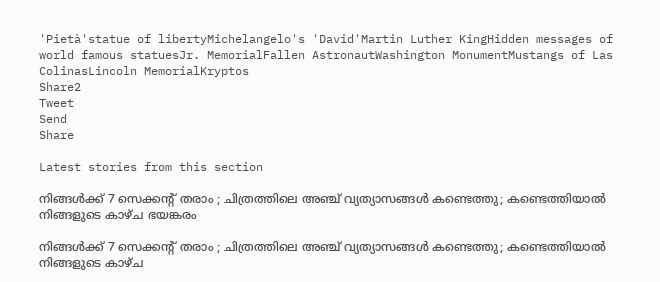'Pietà'statue of libertyMichelangelo's 'David'Martin Luther KingHidden messages of world famous statuesJr. MemorialFallen AstronautWashington MonumentMustangs of Las ColinasLincoln MemorialKryptos
Share2
Tweet
Send
Share

Latest stories from this section

നിങ്ങൾക്ക് 7 സെക്കന്റ് തരാം ; ചിത്രത്തിലെ അഞ്ച് വ്യത്യാസങ്ങൾ കണ്ടെത്തു; കണ്ടെത്തിയാൽ നിങ്ങളുടെ കാഴ്ച ഭയങ്കരം

നിങ്ങൾക്ക് 7 സെക്കന്റ് തരാം ; ചിത്രത്തിലെ അഞ്ച് വ്യത്യാസങ്ങൾ കണ്ടെത്തു; കണ്ടെത്തിയാൽ നിങ്ങളുടെ കാഴ്ച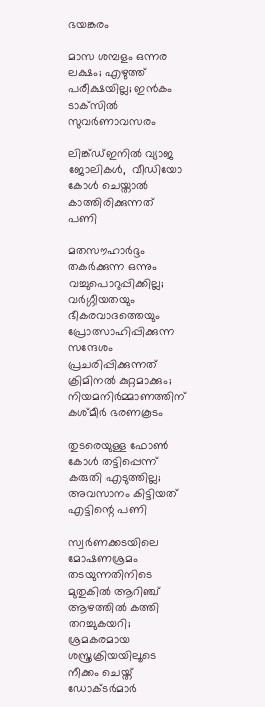ഭയങ്കരം

മാസ ശമ്പളം ഒന്നര ലക്ഷം; എഴുത്ത് പരീക്ഷയില്ല; ഇൻകം ടാക്‌സിൽ സുവർണാവസരം

ലിങ്ക്ഡ്ഇനിൽ വ്യാജ ജോലികൾ,  വീഡിയോ കോൾ ചെയ്താൽ കാത്തിരിക്കുന്നത് പണി

മതസൗഹാർദ്ദം തകർക്കുന്ന ഒന്നും വച്ചുപൊറുപ്പിക്കില്ല; വർഗ്ഗീയതയും ഭീകരവാദത്തെയും പ്രോത്സാഹിപ്പിക്കുന്ന സന്ദേശം പ്രചരിപ്പിക്കുന്നത് ക്രിമിനൽ കുറ്റമാക്കും; നിയമനിർമ്മാണത്തിന് കശ്മീർ ഭരണകൂടം

തുടരെയുള്ള ഫോണ്‍ കോള്‍ തട്ടിപ്പെന്ന് കരുതി എടുത്തില്ല; അവസാനം കിട്ടിയത് എട്ടിന്റെ പണി

സ്വർണക്കടയിലെ മോഷണശ്രമം തടയുന്നതിനിടെ മുതുകിൽ ആറിഞ്ച് ആഴത്തിൽ കത്തി തറച്ചുകയറി; ശ്രമകരമായ ശസ്ത്രക്രിയയിലൂടെ നീക്കം ചെയ്ത് ഡോക്ടർമാർ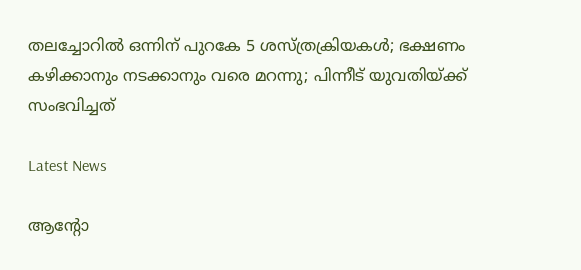തലച്ചോറില്‍ ഒന്നിന് പുറകേ 5 ശസ്ത്രക്രിയകള്‍; ഭക്ഷണം കഴിക്കാനും നടക്കാനും വരെ മറന്നു; പിന്നീട് യുവതിയ്ക്ക് സംഭവിച്ചത്

Latest News

ആന്റോ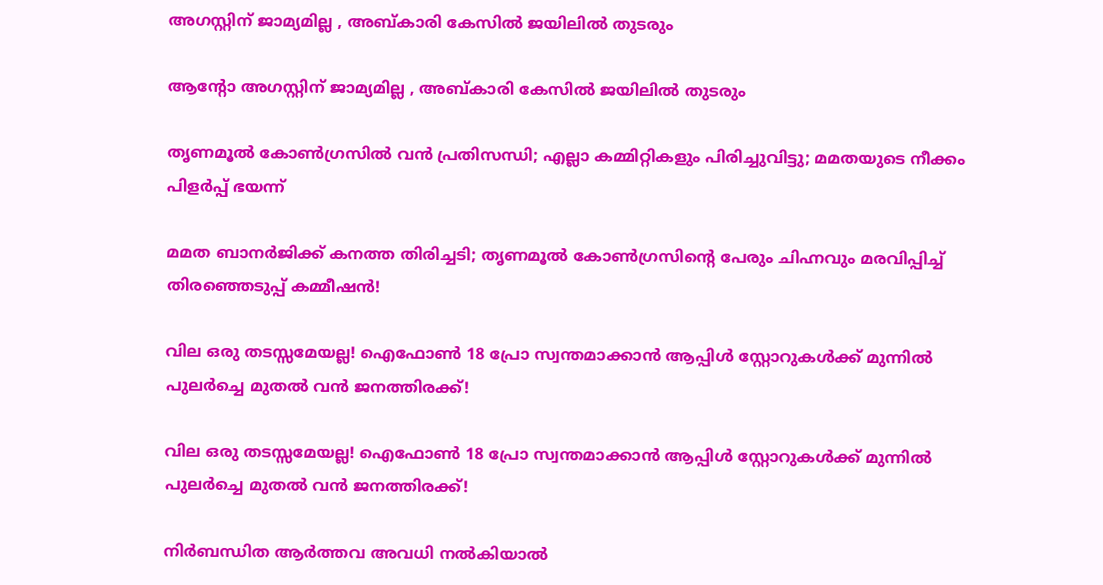അഗസ്റ്റിന് ജാമ്യമില്ല , അബ്‌കാരി കേസിൽ ജയിലിൽ തുടരും

ആന്റോ അഗസ്റ്റിന് ജാമ്യമില്ല , അബ്‌കാരി കേസിൽ ജയിലിൽ തുടരും

തൃണമൂൽ കോൺഗ്രസിൽ വൻ പ്രതിസന്ധി; എല്ലാ കമ്മിറ്റികളും പിരിച്ചുവിട്ടു; മമതയുടെ നീക്കം പിളർപ്പ് ഭയന്ന്

മമത ബാനർജിക്ക് കനത്ത തിരിച്ചടി; തൃണമൂൽ കോൺഗ്രസിന്റെ പേരും ചിഹ്നവും മരവിപ്പിച്ച് തിരഞ്ഞെടുപ്പ് കമ്മീഷൻ!

വില ഒരു തടസ്സമേയല്ല! ഐഫോൺ 18 പ്രോ സ്വന്തമാക്കാൻ ആപ്പിൾ സ്റ്റോറുകൾക്ക് മുന്നിൽ പുലർച്ചെ മുതൽ വൻ ജനത്തിരക്ക്!

വില ഒരു തടസ്സമേയല്ല! ഐഫോൺ 18 പ്രോ സ്വന്തമാക്കാൻ ആപ്പിൾ സ്റ്റോറുകൾക്ക് മുന്നിൽ പുലർച്ചെ മുതൽ വൻ ജനത്തിരക്ക്!

നിർബന്ധിത ആർത്തവ അവധി നൽകിയാൽ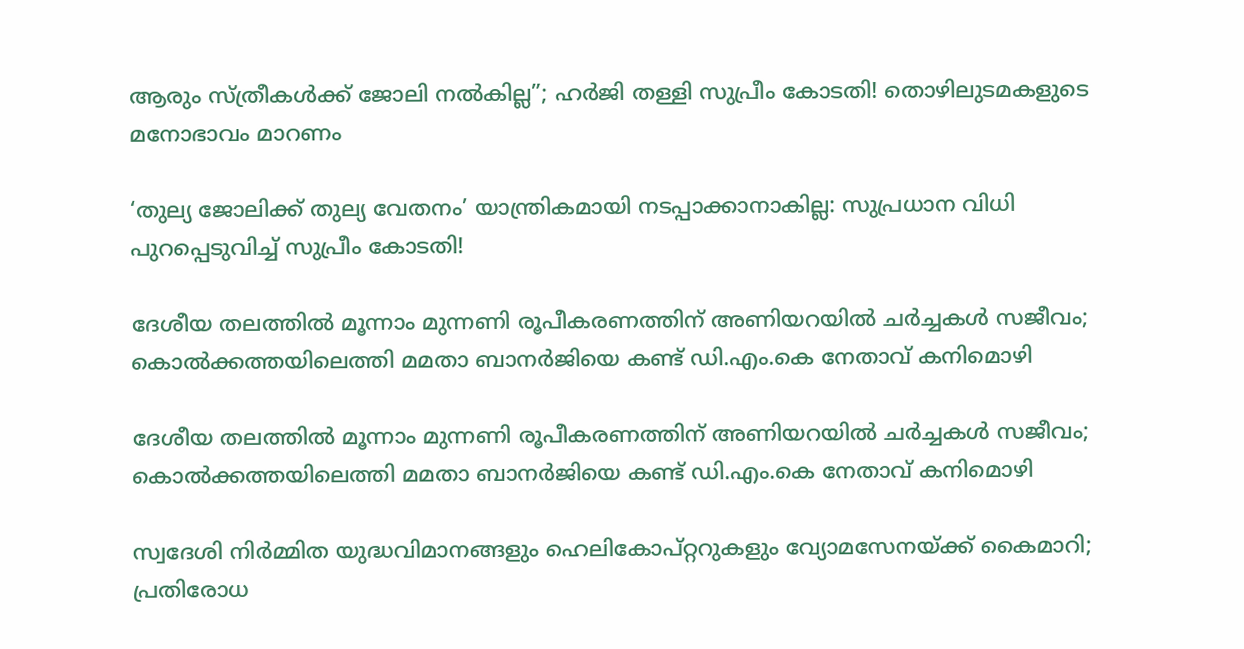ആരും സ്ത്രീകൾക്ക് ജോലി നൽകില്ല”; ഹർജി തള്ളി സുപ്രീം കോടതി! തൊഴിലുടമകളുടെ മനോഭാവം മാറണം

‘തുല്യ ജോലിക്ക് തുല്യ വേതനം’ യാന്ത്രികമായി നടപ്പാക്കാനാകില്ല: സുപ്രധാന വിധി പുറപ്പെടുവിച്ച് സുപ്രീം കോടതി!

ദേശീയ തലത്തിൽ മൂന്നാം മുന്നണി രൂപീകരണത്തിന് അണിയറയിൽ ചർച്ചകൾ സജീവം; കൊൽക്കത്തയിലെത്തി മമതാ ബാനർജിയെ കണ്ട് ഡി.എം.കെ നേതാവ് കനിമൊഴി

ദേശീയ തലത്തിൽ മൂന്നാം മുന്നണി രൂപീകരണത്തിന് അണിയറയിൽ ചർച്ചകൾ സജീവം; കൊൽക്കത്തയിലെത്തി മമതാ ബാനർജിയെ കണ്ട് ഡി.എം.കെ നേതാവ് കനിമൊഴി

സ്വദേശി നിർമ്മിത യുദ്ധവിമാനങ്ങളും ഹെലികോപ്റ്ററുകളും വ്യോമസേനയ്ക്ക് കൈമാറി; പ്രതിരോധ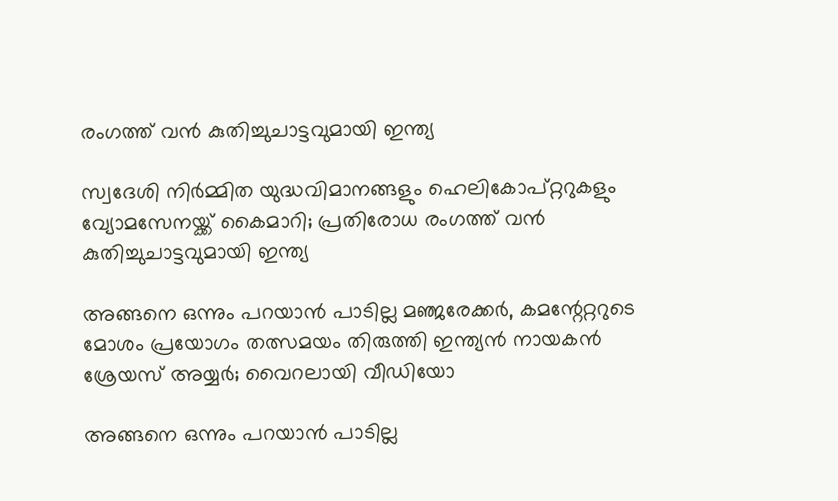രംഗത്ത് വൻ കുതിച്ചുചാട്ടവുമായി ഇന്ത്യ

സ്വദേശി നിർമ്മിത യുദ്ധവിമാനങ്ങളും ഹെലികോപ്റ്ററുകളും വ്യോമസേനയ്ക്ക് കൈമാറി; പ്രതിരോധ രംഗത്ത് വൻ കുതിച്ചുചാട്ടവുമായി ഇന്ത്യ

അങ്ങനെ ഒന്നും പറയാൻ പാടില്ല മഞ്ജരേക്കർ, കമന്റേറ്ററുടെ മോശം പ്രയോഗം തത്സമയം തിരുത്തി ഇന്ത്യൻ നായകൻ ശ്രേയസ് അയ്യർ; വൈറലായി വീഡിയോ

അങ്ങനെ ഒന്നും പറയാൻ പാടില്ല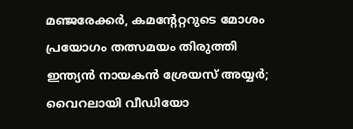മഞ്ജരേക്കർ, കമന്റേറ്ററുടെ മോശം പ്രയോഗം തത്സമയം തിരുത്തി ഇന്ത്യൻ നായകൻ ശ്രേയസ് അയ്യർ; വൈറലായി വീഡിയോ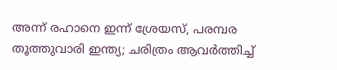അന്ന് രഹാനെ ഇന്ന് ശ്രേയസ്, പരമ്പര തൂത്തുവാരി ഇന്ത്യ; ചരിത്രം ആവർത്തിച്ച്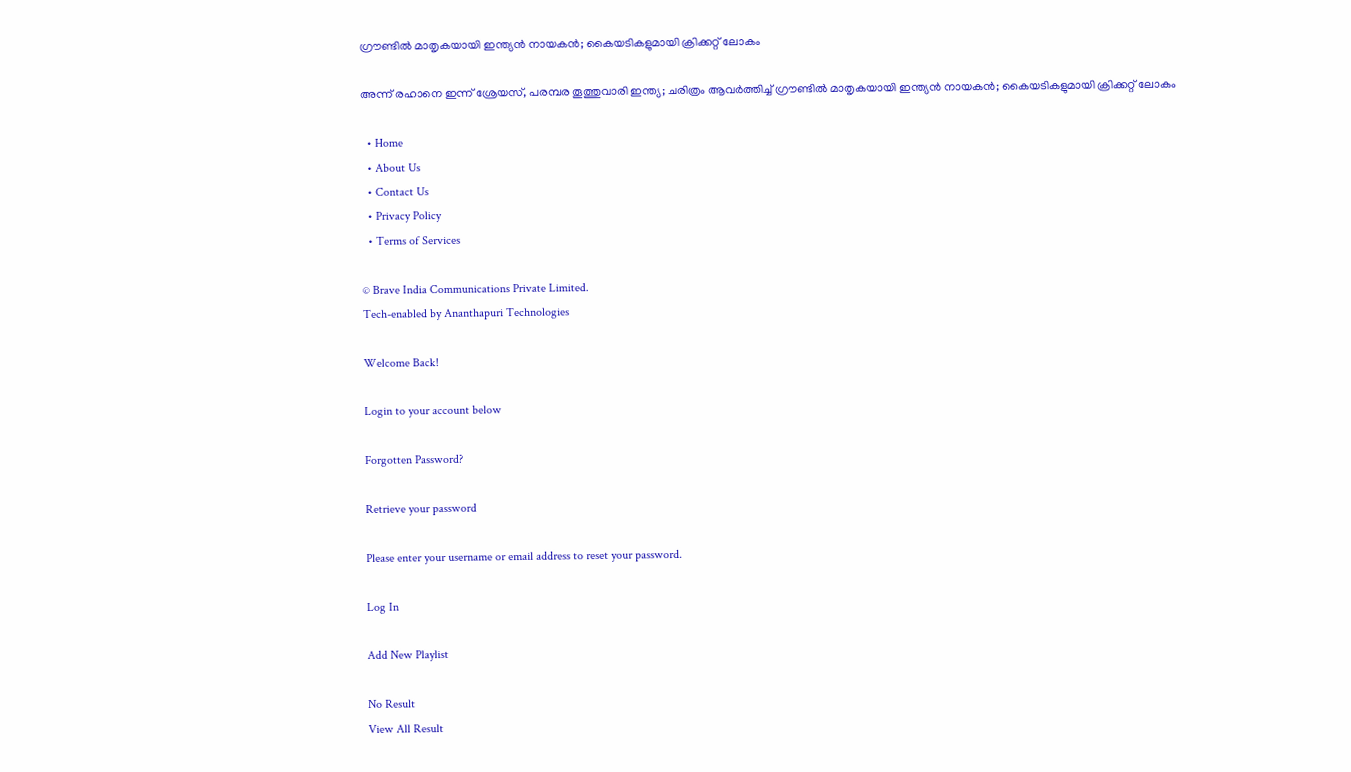ഗ്രൗണ്ടിൽ മാതൃകയായി ഇന്ത്യൻ നായകൻ; കൈയടികളുമായി ക്രിക്കറ്റ് ലോകം

അന്ന് രഹാനെ ഇന്ന് ശ്രേയസ്, പരമ്പര തൂത്തുവാരി ഇന്ത്യ; ചരിത്രം ആവർത്തിച്ച് ഗ്രൗണ്ടിൽ മാതൃകയായി ഇന്ത്യൻ നായകൻ; കൈയടികളുമായി ക്രിക്കറ്റ് ലോകം

  • Home
  • About Us
  • Contact Us
  • Privacy Policy
  • Terms of Services

© Brave India Communications Private Limited.
Tech-enabled by Ananthapuri Technologies

Welcome Back!

Login to your account below

Forgotten Password?

Retrieve your password

Please enter your username or email address to reset your password.

Log In

Add New Playlist

No Result
View All Result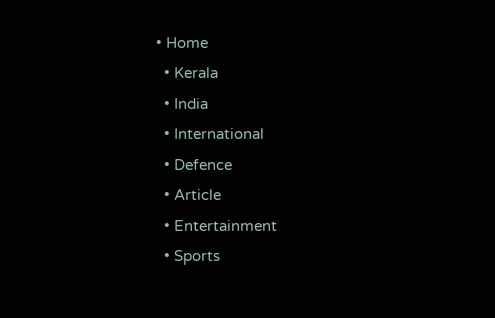• Home
  • Kerala
  • India
  • International
  • Defence
  • Article
  • Entertainment
  • Sports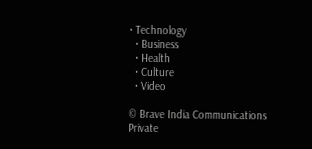• Technology
  • Business
  • Health
  • Culture
  • Video

© Brave India Communications Private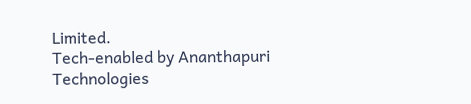Limited.
Tech-enabled by Ananthapuri Technologies